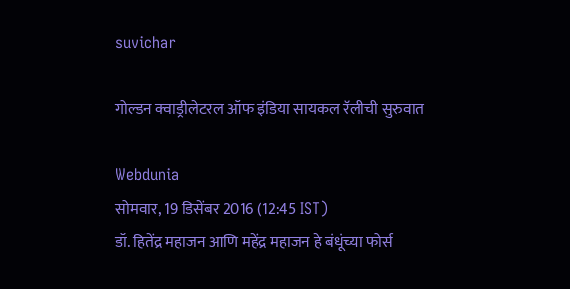suvichar

गोल्डन क्वाड्रीलेटरल ऑफ इंडिया सायकल रॅलीची सुरुवात

Webdunia
सोमवार, 19 डिसेंबर 2016 (12:45 IST)
डॉ. हितेंद्र महाजन आणि महेंद्र महाजन हे बंधूंच्या फोर्स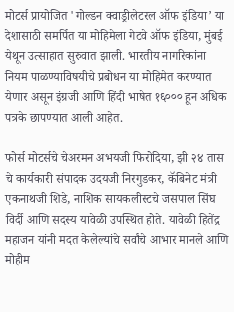मोटर्स प्रायोजित 'गोल्डन क्वाड्रीलेटरल ऑफ इंडिया’ या देशासाठी समर्पित या मोहिमेला गेटवे ऑफ इंडिया, मुंबई येथून उत्साहात सुरुवात झाली. भारतीय नागरिकांना नियम पाळण्याविषयीचे प्रबोधन या मोहिमेत करण्यात येणार असून इंग्रजी आणि हिंदी भाषेत १६००० हून अधिक पत्रके छापण्यात आली आहेत.

फोर्स मोटर्सचे चेअरमन अभयजी फिरोदिया, झी २४ तास चे कार्यकारी संपादक उदयजी निरगुडकर, कॅबिनेट मंत्री एकनाथजी शिडे, नाशिक सायकलीस्टचे जसपाल सिंघ विर्दी आणि सदस्य यावेळी उपस्थित होते. यावेळी हितेंद्र महाजन यांनी मदत केलेल्यांचे सर्वांचे आभार मानले आणि मोहीम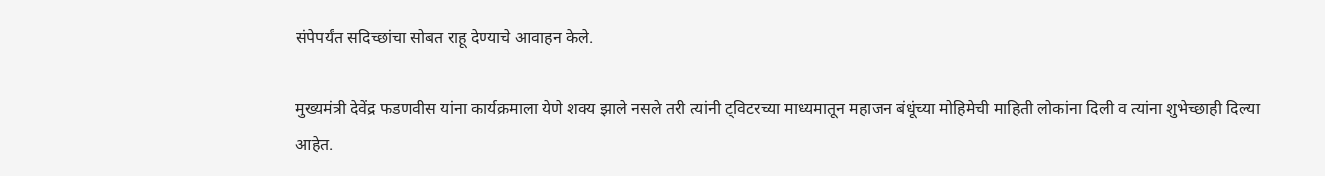संपेपर्यंत सदिच्छांचा सोबत राहू देण्याचे आवाहन केले.

मुख्यमंत्री देवेंद्र फडणवीस यांना कार्यक्रमाला येणे शक्य झाले नसले तरी त्यांनी ट्विटरच्या माध्यमातून महाजन बंधूंच्या मोहिमेची माहिती लोकांना दिली व त्यांना शुभेच्छाही दिल्या आहेत.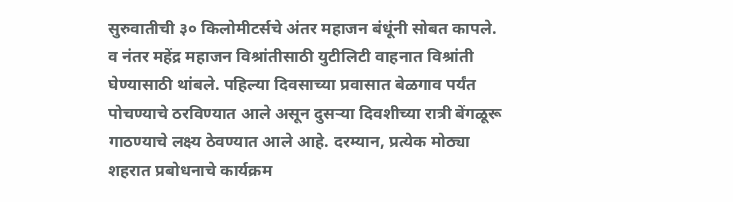सुरुवातीची ३० किलोमीटर्सचे अंतर महाजन बंधूंनी सोबत कापले. व नंतर महेंद्र महाजन विश्रांतीसाठी युटीलिटी वाहनात विश्रांती घेण्यासाठी थांबले. पहिल्या दिवसाच्या प्रवासात बेळगाव पर्यंत पोचण्याचे ठरविण्यात आले असून दुसऱ्या दिवशीच्या रात्री बेंगळूरू गाठण्याचे लक्ष्य ठेवण्यात आले आहे. दरम्यान, प्रत्येक मोठ्या शहरात प्रबोधनाचे कार्यक्रम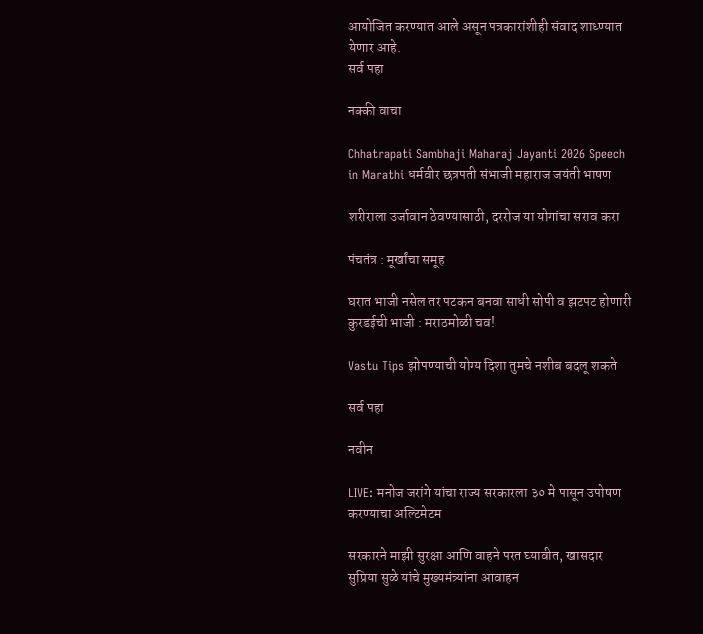आयोजित करण्यात आले असून पत्रकारांशीही संवाद शाध्ण्यात येणार आहे.
सर्व पहा

नक्की वाचा

Chhatrapati Sambhaji Maharaj Jayanti 2026 Speech in Marathi धर्मवीर छत्रपती संभाजी महाराज जयंती भाषण

शरीराला उर्जावान ठेवण्यासाठी, दररोज या योगांचा सराव करा

पंचतंत्र : मूर्खांचा समूह

घरात भाजी नसेल तर पटकन बनवा साधी सोपी व झटपट होणारी कुरडईची भाजी : मराठमोळी चव!

Vastu Tips झोपण्याची योग्य दिशा तुमचे नशीब बदलू शकते

सर्व पहा

नवीन

LIVE: मनोज जरांगे यांचा राज्य सरकारला ३० मे पासून उपोषण करण्याचा अल्टिमेटम

सरकारने माझी सुरक्षा आणि वाहने परत घ्यावीत, खासदार सुप्रिया सुळे यांचे मुख्यमंत्र्यांना आवाहन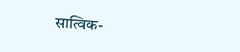सात्विक-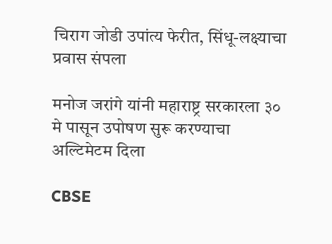चिराग जोडी उपांत्य फेरीत, सिंधू-लक्ष्याचा प्रवास संपला

मनोज जरांगे यांनी महाराष्ट्र सरकारला ३० मे पासून उपोषण सुरू करण्याचा अल्टिमेटम दिला

CBSE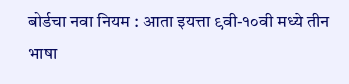बोर्डचा नवा नियम : आता इयत्ता ९वी-१०वी मध्ये तीन भाषा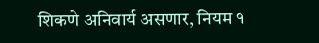शिकणे अनिवार्य असणार, नियम १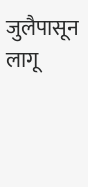जुलैपासून लागू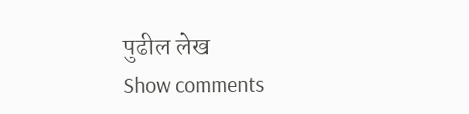पुढील लेख
Show comments